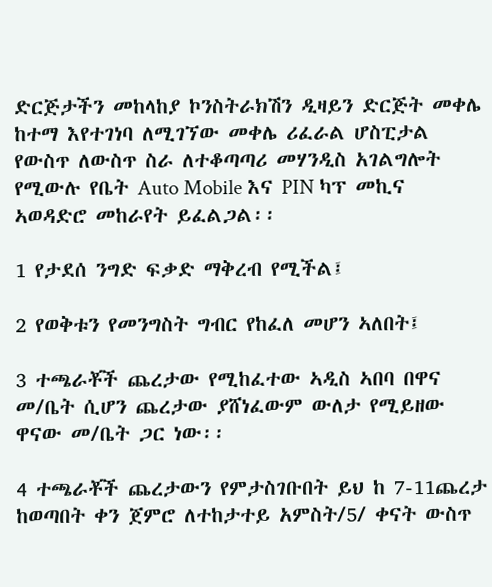ድርጅታችን መከላከያ ኮንስትራክሽን ዲዛይን ድርጅት መቀሌ ከተማ እየተገነባ ለሚገኘው መቀሌ ሪፈራል ሆስፒታል የውስጥ ለውስጥ ስራ ለተቆጣጣሪ መሃንዲስ አገልግሎት የሚውሉ የቤት Auto Mobile እና PIN ካፕ መኪና ኣወዳድሮ መከራየት ይፈልጋል፡፡

1 የታደሰ ንግድ ፍቃድ ማቅረብ የሚችል፤

2 የወቅቱን የመንግስት ግብር የከፈለ መሆን ኣለበት፤

3 ተጫራቾች ጨረታው የሚከፈተው ኣዲስ ኣበባ በዋና መ/ቤት ሲሆን ጨረታው ያሸነፈውም ውለታ የሚይዘው  ዋናው መ/ቤት ጋር ነው፡፡

4 ተጫራቾች ጨረታውን የምታስገቡበት ይህ ከ 7-11ጨረታ ከወጣበት ቀን ጀምሮ ለተከታተይ አምስት/5/ ቀናት ውስጥ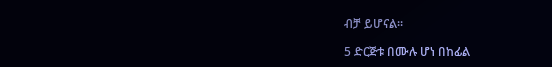ብቻ ይሆናል፡፡

5 ድርጅቱ በሙሉ ሆነ በከፊል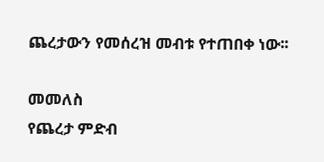ጨረታውን የመሰረዝ መብቱ የተጠበቀ ነው፡፡

መመለስ
የጨረታ ምድብ